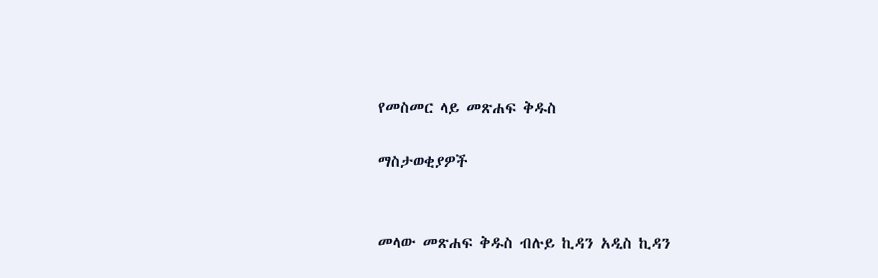የመስመር ላይ መጽሐፍ ቅዱስ

ማስታወቂያዎች


መላው መጽሐፍ ቅዱስ ብሉይ ኪዳን አዲስ ኪዳን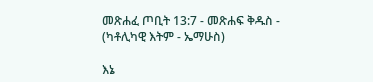መጽሐፈ ጦቢት 13:7 - መጽሐፍ ቅዱስ - (ካቶሊካዊ እትም - ኤማሁስ)

እኔ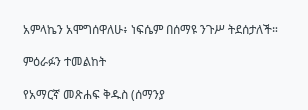አምላኬን አሞግሰዋለሁ፥ ነፍሴም በሰማዩ ንጉሥ ትደሰታለች።

ምዕራፉን ተመልከት

የአማርኛ መጽሐፍ ቅዱስ (ሰማንያ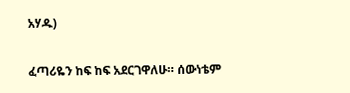አሃዱ)

ፈጣሪዬን ከፍ ከፍ አደርገዋለሁ። ሰውነቴም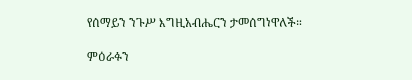የሰማይን ንጉሥ እግዚአብሔርን ታመሰግነዋለች።

ምዕራፉን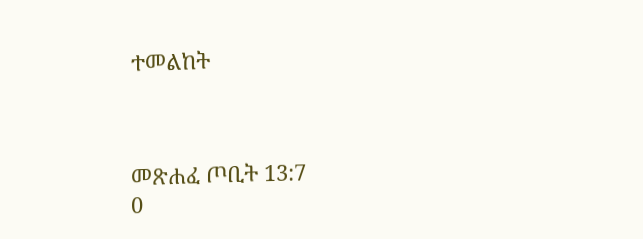ተመልከት



መጽሐፈ ጦቢት 13:7
0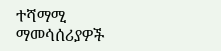ተሻማሚ ማመሳሰሪያዎች